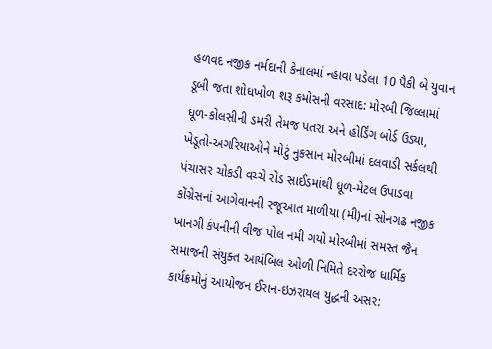હળવદ નજીક નર્મદાની કેનાલમાં ન્હાવા પડેલા 10 પૈકી બે યુવાન ડૂબી જતા શોધખોળ શરૂ કમોસની વરસાદ: મોરબી જિલ્લામાં ધૂળ-કોલસીની ડમરી તેમજ પતરા અને હોર્ડિંગ બોર્ડ ઉડ્યા, ખેડૂતો-અગરિયાઓને મોટું નુકસાન મોરબીમાં દલવાડી સર્કલથી પંચાસર ચોકડી વચ્ચે રોડ સાઈડમાંથી ધૂળ-મેટલ ઉપાડવા કોંગ્રેસનાં આગેવાનની રજૂઆત માળીયા (મી)નાં સોનગઢ નજીક ખાનગી કંપનીની વીજ પોલ નમી ગયો મોરબીમાં સમસ્ત જૈન સમાજની સંયુક્ત આયંબિલ ઓળી નિમિતે દરરોજ ધાર્મિક કાર્યક્રમોનું આયોજન ઈરાન-ઇઝરાયલ યુદ્ધની અસર: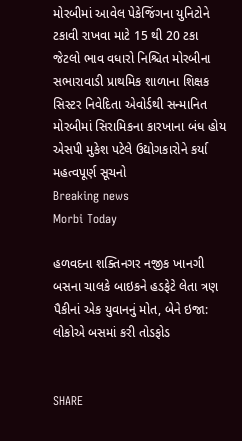મોરબીમાં આવેલ પેકેજિંગના યુનિટોને ટકાવી રાખવા માટે 15 થી 20 ટકા જેટલો ભાવ વધારો નિશ્ચિત મોરબીના સભારાવાડી પ્રાથમિક શાળાના શિક્ષક સિસ્ટર નિવેદિતા એવોર્ડથી સન્માનિત મોરબીમાં સિરામિકના કારખાના બંધ હોય એસપી મુકેશ પટેલે ઉદ્યોગકારોને કર્યા મહત્વપૂર્ણ સૂચનો
Breaking news
Morbi Today

હળવદના શક્તિનગર નજીક ખાનગી બસના ચાલકે બાઇકને હડફેટે લેતા ત્રણ પૈકીનાં એક યુવાનનું મોત, બેને ઇજા: લોકોએ બસમાં કરી તોડફોડ


SHARE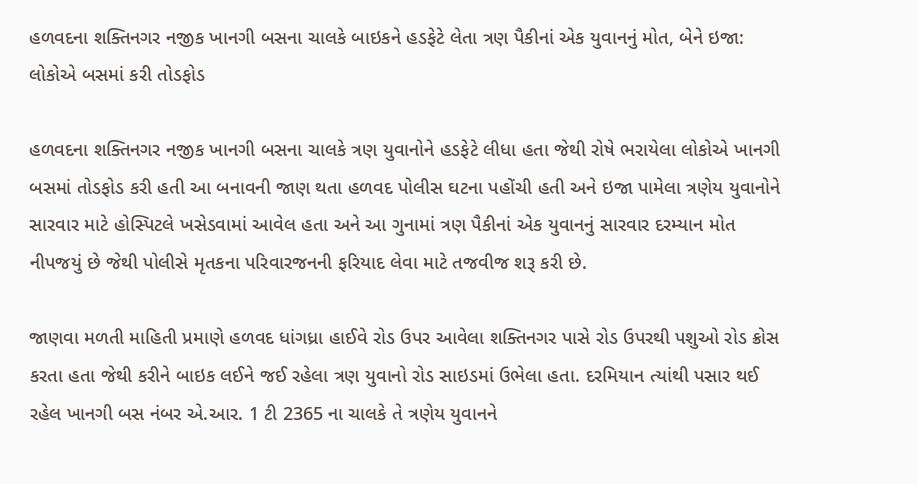હળવદના શક્તિનગર નજીક ખાનગી બસના ચાલકે બાઇકને હડફેટે લેતા ત્રણ પૈકીનાં એક યુવાનનું મોત, બેને ઇજા: લોકોએ બસમાં કરી તોડફોડ

હળવદના શક્તિનગર નજીક ખાનગી બસના ચાલકે ત્રણ યુવાનોને હડફેટે લીધા હતા જેથી રોષે ભરાયેલા લોકોએ ખાનગી બસમાં તોડફોડ કરી હતી આ બનાવની જાણ થતા હળવદ પોલીસ ઘટના પહોંચી હતી અને ઇજા પામેલા ત્રણેય યુવાનોને સારવાર માટે હોસ્પિટલે ખસેડવામાં આવેલ હતા અને આ ગુનામાં ત્રણ પૈકીનાં એક યુવાનનું સારવાર દરમ્યાન મોત નીપજયું છે જેથી પોલીસે મૃતકના પરિવારજનની ફરિયાદ લેવા માટે તજવીજ શરૂ કરી છે.

જાણવા મળતી માહિતી પ્રમાણે હળવદ ધાંગધ્રા હાઈવે રોડ ઉપર આવેલા શક્તિનગર પાસે રોડ ઉપરથી પશુઓ રોડ ક્રોસ કરતા હતા જેથી કરીને બાઇક લઈને જઈ રહેલા ત્રણ યુવાનો રોડ સાઇડમાં ઉભેલા હતા. દરમિયાન ત્યાંથી પસાર થઈ રહેલ ખાનગી બસ નંબર એ.આર. 1 ટી 2365 ના ચાલકે તે ત્રણેય યુવાનને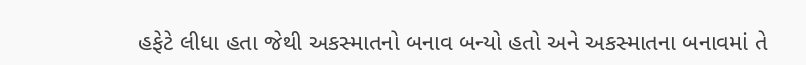હફેટે લીધા હતા જેથી અકસ્માતનો બનાવ બન્યો હતો અને અકસ્માતના બનાવમાં તે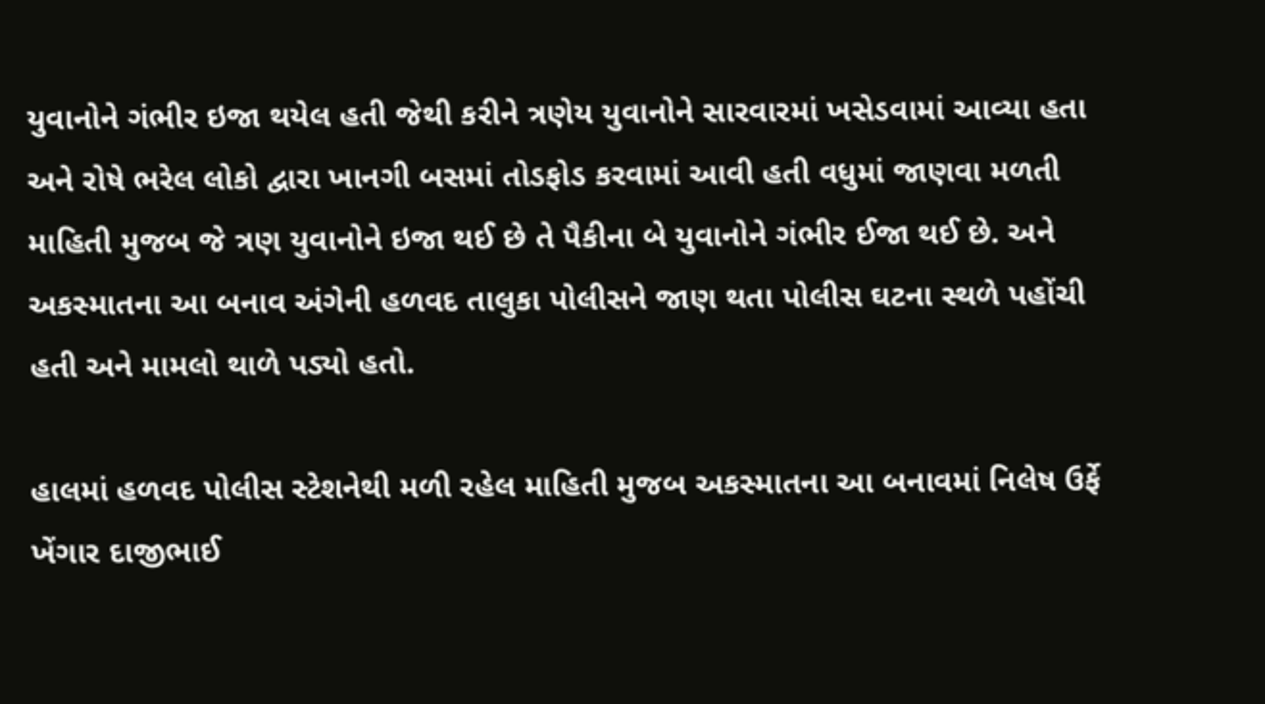યુવાનોને ગંભીર ઇજા થયેલ હતી જેથી કરીને ત્રણેય યુવાનોને સારવારમાં ખસેડવામાં આવ્યા હતા અને રોષે ભરેલ લોકો દ્વારા ખાનગી બસમાં તોડફોડ કરવામાં આવી હતી વધુમાં જાણવા મળતી માહિતી મુજબ જે ત્રણ યુવાનોને ઇજા થઈ છે તે પૈકીના બે યુવાનોને ગંભીર ઈજા થઈ છે. અને અકસ્માતના આ બનાવ અંગેની હળવદ તાલુકા પોલીસને જાણ થતા પોલીસ ઘટના સ્થળે પહોંચી હતી અને મામલો થાળે પડ્યો હતો.

હાલમાં હળવદ પોલીસ સ્ટેશનેથી મળી રહેલ માહિતી મુજબ અકસ્માતના આ બનાવમાં નિલેષ ઉર્ફે ખેંગાર દાજીભાઈ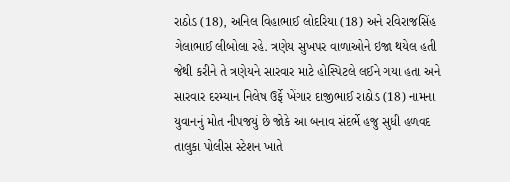રાઠોડ (18), અનિલ વિહાભાઈ લોદરિયા (18) અને રવિરાજસિંહ ગેલાભાઈ લીબોલા રહે. ત્રણેય સુખપર વાળાઓને ઇજા થયેલ હતી જેથી કરીને તે ત્રણેયને સારવાર માટે હોસ્પિટલે લઈને ગયા હતા અને સારવાર દરમ્યાન નિલેષ ઉર્ફે ખેંગાર દાજીભાઈ રાઠોડ (18) નામના યુવાનનું મોત નીપજયું છે જોકે આ બનાવ સંદર્ભે હજુ સુધી હળવદ તાલુકા પોલીસ સ્ટેશન ખાતે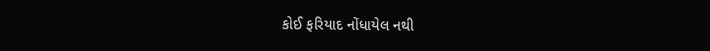કોઈ ફરિયાદ નોંધાયેલ નથી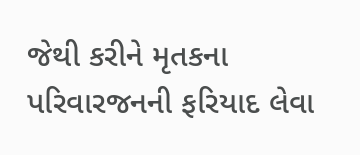જેથી કરીને મૃતકના પરિવારજનની ફરિયાદ લેવા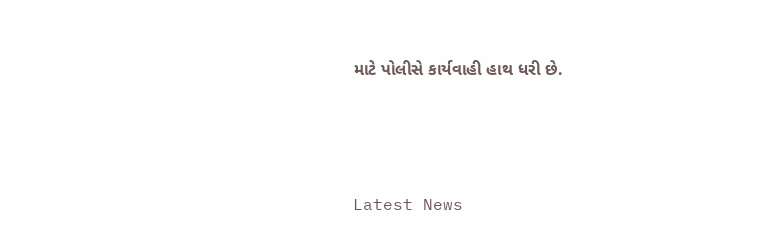માટે પોલીસે કાર્યવાહી હાથ ધરી છે.




Latest News